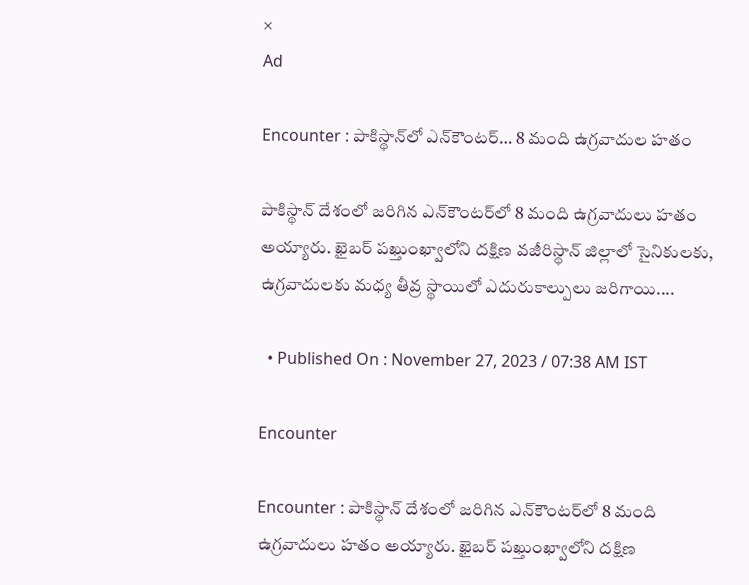×
Ad

Encounter : పాకిస్థాన్‌లో ఎన్‌కౌంటర్‌… 8 మంది ఉగ్రవాదుల హతం

పాకిస్థాన్ దేశంలో జరిగిన ఎన్‌కౌంటర్‌‌లో 8 మంది ఉగ్రవాదులు హతం అయ్యారు. ఖైబర్ పఖ్తుంఖ్వాలోని దక్షిణ వజీరిస్థాన్ జిల్లాలో సైనికులకు, ఉగ్రవాదులకు మధ్య తీవ్ర స్థాయిలో ఎదురుకాల్పులు జరిగాయి....

  • Published On : November 27, 2023 / 07:38 AM IST

Encounter

Encounter : పాకిస్థాన్ దేశంలో జరిగిన ఎన్‌కౌంటర్‌‌లో 8 మంది ఉగ్రవాదులు హతం అయ్యారు. ఖైబర్ పఖ్తుంఖ్వాలోని దక్షిణ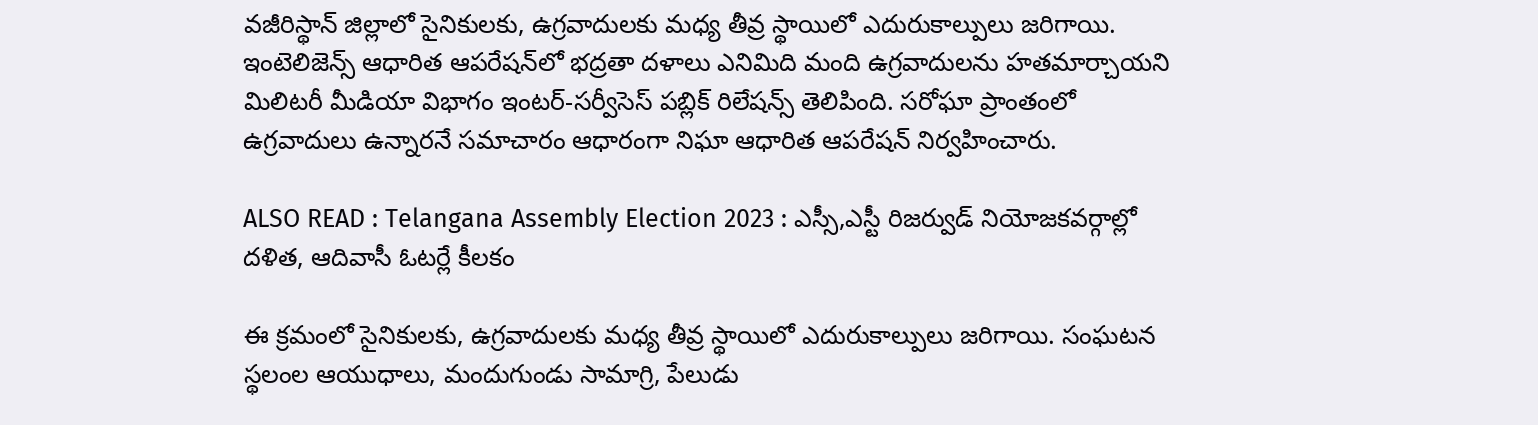వజీరిస్థాన్ జిల్లాలో సైనికులకు, ఉగ్రవాదులకు మధ్య తీవ్ర స్థాయిలో ఎదురుకాల్పులు జరిగాయి. ఇంటెలిజెన్స్ ఆధారిత ఆపరేషన్‌లో భద్రతా దళాలు ఎనిమిది మంది ఉగ్రవాదులను హతమార్చాయని మిలిటరీ మీడియా విభాగం ఇంటర్-సర్వీసెస్ పబ్లిక్ రిలేషన్స్ తెలిపింది. సరోఘా ప్రాంతంలో ఉగ్రవాదులు ఉన్నారనే సమాచారం ఆధారంగా నిఘా ఆధారిత ఆపరేషన్ నిర్వహించారు.

ALSO READ : Telangana Assembly Election 2023 : ఎస్సీ,ఎస్టీ రిజర్వుడ్ నియోజకవర్గాల్లో దళిత, ఆదివాసీ ఓటర్లే కీలకం

ఈ క్రమంలో సైనికులకు, ఉగ్రవాదులకు మధ్య తీవ్ర స్థాయిలో ఎదురుకాల్పులు జరిగాయి. సంఘటన స్థలంల ఆయుధాలు, మందుగుండు సామాగ్రి, పేలుడు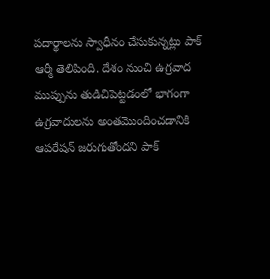పదార్థాలను స్వాధీనం చేసుకున్నట్లు పాక్ ఆర్మీ తెలిపింది. దేశం నుంచి ఉగ్రవాద ముప్పును తుడిచిపెట్టడంలో భాగంగా ఉగ్రవాదులను అంతమొందించడానికి ఆపరేషన్ జరుగుతోందని పాక్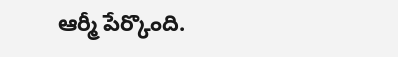ఆర్మీ పేర్కొంది.